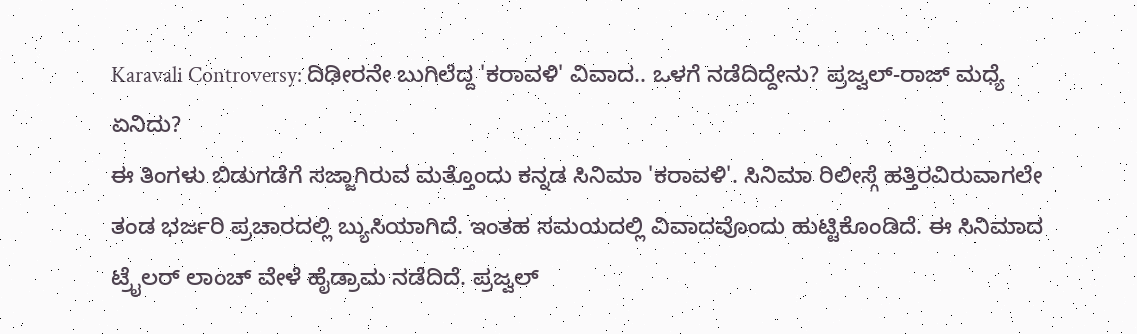Karavali Controversy: ದಿಢೀರನೇ ಬುಗಿಲೆದ್ದ 'ಕರಾವಳಿ' ವಿವಾದ.. ಒಳಗೆ ನಡೆದಿದ್ದೇನು? ಪ್ರಜ್ವಲ್-ರಾಜ್ ಮಧ್ಯೆ ಏನಿದು?
ಈ ತಿಂಗಳು ಬಿಡುಗಡೆಗೆ ಸಜ್ಜಾಗಿರುವ ಮತ್ತೊಂದು ಕನ್ನಡ ಸಿನಿಮಾ 'ಕರಾವಳಿ'. ಸಿನಿಮಾ ರಿಲೀಸ್ಗೆ ಹತ್ತಿರವಿರುವಾಗಲೇ ತಂಡ ಭರ್ಜರಿ ಪ್ರಚಾರದಲ್ಲಿ ಬ್ಯುಸಿಯಾಗಿದೆ. ಇಂತಹ ಸಮಯದಲ್ಲಿ ವಿವಾದವೊಂದು ಹುಟ್ಟಿಕೊಂಡಿದೆ. ಈ ಸಿನಿಮಾದ ಟ್ರೈಲರ್ ಲಾಂಚ್ ವೇಳೆ ಹೈಡ್ರಾಮ ನಡೆದಿದೆ. ಪ್ರಜ್ವಲ್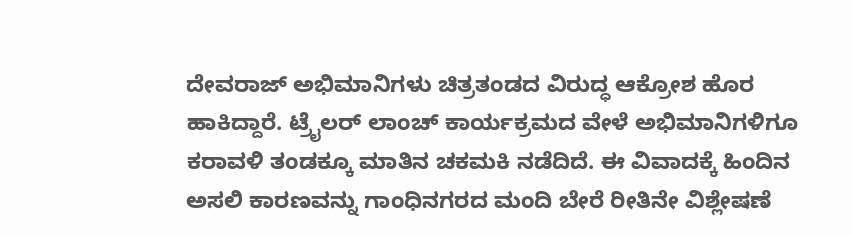ದೇವರಾಜ್ ಅಭಿಮಾನಿಗಳು ಚಿತ್ರತಂಡದ ವಿರುದ್ಧ ಆಕ್ರೋಶ ಹೊರ ಹಾಕಿದ್ದಾರೆ. ಟ್ರೈಲರ್ ಲಾಂಚ್ ಕಾರ್ಯಕ್ರಮದ ವೇಳೆ ಅಭಿಮಾನಿಗಳಿಗೂ ಕರಾವಳಿ ತಂಡಕ್ಕೂ ಮಾತಿನ ಚಕಮಕಿ ನಡೆದಿದೆ. ಈ ವಿವಾದಕ್ಕೆ ಹಿಂದಿನ ಅಸಲಿ ಕಾರಣವನ್ನು ಗಾಂಧಿನಗರದ ಮಂದಿ ಬೇರೆ ರೀತಿನೇ ವಿಶ್ಲೇಷಣೆ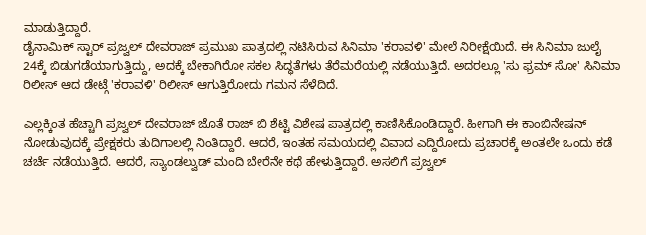ಮಾಡುತ್ತಿದ್ದಾರೆ.
ಡೈನಾಮಿಕ್ ಸ್ಟಾರ್ ಪ್ರಜ್ವಲ್ ದೇವರಾಜ್ ಪ್ರಮುಖ ಪಾತ್ರದಲ್ಲಿ ನಟಿಸಿರುವ ಸಿನಿಮಾ 'ಕರಾವಳಿ' ಮೇಲೆ ನಿರೀಕ್ಷೆಯಿದೆ. ಈ ಸಿನಿಮಾ ಜುಲೈ 24ಕ್ಕೆ ಬಿಡುಗಡೆಯಾಗುತ್ತಿದ್ದು, ಅದಕ್ಕೆ ಬೇಕಾಗಿರೋ ಸಕಲ ಸಿದ್ಧತೆಗಳು ತೆರೆಮರೆಯಲ್ಲಿ ನಡೆಯುತ್ತಿದೆ. ಅದರಲ್ಲೂ 'ಸು ಫ್ರಮ್ ಸೋ' ಸಿನಿಮಾ ರಿಲೀಸ್ ಆದ ಡೇಟ್ಗೆ 'ಕರಾವಳಿ' ರಿಲೀಸ್ ಆಗುತ್ತಿರೋದು ಗಮನ ಸೆಳೆದಿದೆ.

ಎಲ್ಲಕ್ಕಿಂತ ಹೆಚ್ಚಾಗಿ ಪ್ರಜ್ವಲ್ ದೇವರಾಜ್ ಜೊತೆ ರಾಜ್ ಬಿ ಶೆಟ್ಟಿ ವಿಶೇಷ ಪಾತ್ರದಲ್ಲಿ ಕಾಣಿಸಿಕೊಂಡಿದ್ದಾರೆ. ಹೀಗಾಗಿ ಈ ಕಾಂಬಿನೇಷನ್ ನೋಡುವುದಕ್ಕೆ ಪ್ರೇಕ್ಷಕರು ತುದಿಗಾಲಲ್ಲಿ ನಿಂತಿದ್ದಾರೆ. ಆದರೆ, ಇಂತಹ ಸಮಯದಲ್ಲಿ ವಿವಾದ ಎದ್ದಿರೋದು ಪ್ರಚಾರಕ್ಕೆ ಅಂತಲೇ ಒಂದು ಕಡೆ ಚರ್ಚೆ ನಡೆಯುತ್ತಿದೆ. ಆದರೆ, ಸ್ಯಾಂಡಲ್ವುಡ್ ಮಂದಿ ಬೇರೆನೇ ಕಥೆ ಹೇಳುತ್ತಿದ್ದಾರೆ. ಅಸಲಿಗೆ ಪ್ರಜ್ವಲ್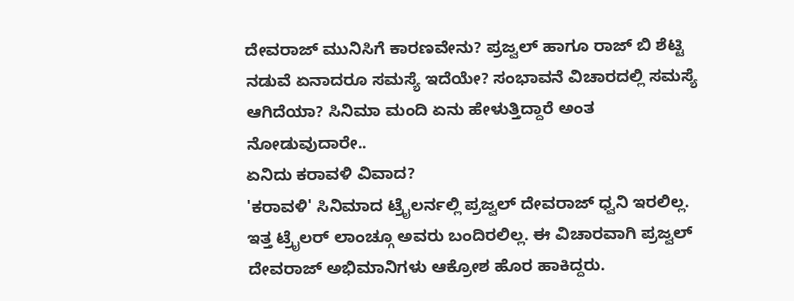ದೇವರಾಜ್ ಮುನಿಸಿಗೆ ಕಾರಣವೇನು? ಪ್ರಜ್ವಲ್ ಹಾಗೂ ರಾಜ್ ಬಿ ಶೆಟ್ಟಿ ನಡುವೆ ಏನಾದರೂ ಸಮಸ್ಯೆ ಇದೆಯೇ? ಸಂಭಾವನೆ ವಿಚಾರದಲ್ಲಿ ಸಮಸ್ಯೆ ಆಗಿದೆಯಾ? ಸಿನಿಮಾ ಮಂದಿ ಏನು ಹೇಳುತ್ತಿದ್ದಾರೆ ಅಂತ ನೋಡುವುದಾರೇ..
ಏನಿದು ಕರಾವಳಿ ವಿವಾದ?
'ಕರಾವಳಿ' ಸಿನಿಮಾದ ಟ್ರೈಲರ್ನಲ್ಲಿ ಪ್ರಜ್ವಲ್ ದೇವರಾಜ್ ಧ್ವನಿ ಇರಲಿಲ್ಲ. ಇತ್ತ ಟ್ರೈಲರ್ ಲಾಂಚ್ಗೂ ಅವರು ಬಂದಿರಲಿಲ್ಲ. ಈ ವಿಚಾರವಾಗಿ ಪ್ರಜ್ವಲ್ ದೇವರಾಜ್ ಅಭಿಮಾನಿಗಳು ಆಕ್ರೋಶ ಹೊರ ಹಾಕಿದ್ದರು.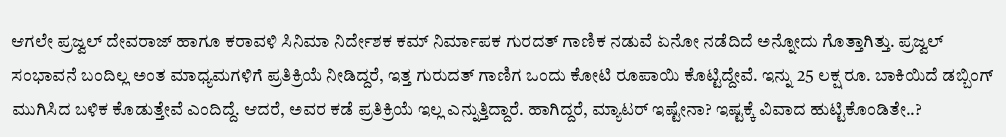ಆಗಲೇ ಪ್ರಜ್ವಲ್ ದೇವರಾಜ್ ಹಾಗೂ ಕರಾವಳಿ ಸಿನಿಮಾ ನಿರ್ದೇಶಕ ಕಮ್ ನಿರ್ಮಾಪಕ ಗುರದತ್ ಗಾಣಿಕ ನಡುವೆ ಏನೋ ನಡೆದಿದೆ ಅನ್ನೋದು ಗೊತ್ತಾಗಿತ್ತು. ಪ್ರಜ್ವಲ್ ಸಂಭಾವನೆ ಬಂದಿಲ್ಲ ಅಂತ ಮಾಧ್ಯಮಗಳಿಗೆ ಪ್ರತಿಕ್ರಿಯೆ ನೀಡಿದ್ದರೆ, ಇತ್ತ ಗುರುದತ್ ಗಾಣಿಗ ಒಂದು ಕೋಟಿ ರೂಪಾಯಿ ಕೊಟ್ಟಿದ್ದೇವೆ. ಇನ್ನು 25 ಲಕ್ಷ ರೂ. ಬಾಕಿಯಿದೆ ಡಬ್ಬಿಂಗ್ ಮುಗಿಸಿದ ಬಳಿಕ ಕೊಡುತ್ತೇವೆ ಎಂದಿದ್ದೆ. ಆದರೆ, ಅವರ ಕಡೆ ಪ್ರತಿಕ್ರಿಯೆ ಇಲ್ಲ ಎನ್ನುತ್ತಿದ್ದಾರೆ. ಹಾಗಿದ್ದರೆ, ಮ್ಯಾಟರ್ ಇಷ್ಟೇನಾ? ಇಷ್ಟಕ್ಕೆ ವಿವಾದ ಹುಟ್ಟಿಕೊಂಡಿತೇ..?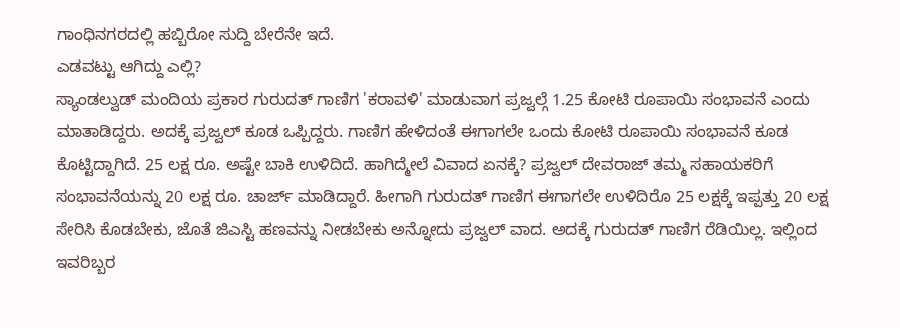ಗಾಂಧಿನಗರದಲ್ಲಿ ಹಬ್ಬಿರೋ ಸುದ್ದಿ ಬೇರೆನೇ ಇದೆ.
ಎಡವಟ್ಟು ಆಗಿದ್ದು ಎಲ್ಲಿ?
ಸ್ಯಾಂಡಲ್ವುಡ್ ಮಂದಿಯ ಪ್ರಕಾರ ಗುರುದತ್ ಗಾಣಿಗ 'ಕರಾವಳಿ' ಮಾಡುವಾಗ ಪ್ರಜ್ವಲ್ಗೆ 1.25 ಕೋಟಿ ರೂಪಾಯಿ ಸಂಭಾವನೆ ಎಂದು ಮಾತಾಡಿದ್ದರು. ಅದಕ್ಕೆ ಪ್ರಜ್ವಲ್ ಕೂಡ ಒಪ್ಪಿದ್ದರು. ಗಾಣಿಗ ಹೇಳಿದಂತೆ ಈಗಾಗಲೇ ಒಂದು ಕೋಟಿ ರೂಪಾಯಿ ಸಂಭಾವನೆ ಕೂಡ ಕೊಟ್ಟಿದ್ದಾಗಿದೆ. 25 ಲಕ್ಷ ರೂ. ಅಷ್ಟೇ ಬಾಕಿ ಉಳಿದಿದೆ. ಹಾಗಿದ್ಮೇಲೆ ವಿವಾದ ಏನಕ್ಕೆ? ಪ್ರಜ್ವಲ್ ದೇವರಾಜ್ ತಮ್ಮ ಸಹಾಯಕರಿಗೆ ಸಂಭಾವನೆಯನ್ನು 20 ಲಕ್ಷ ರೂ. ಚಾರ್ಜ್ ಮಾಡಿದ್ದಾರೆ. ಹೀಗಾಗಿ ಗುರುದತ್ ಗಾಣಿಗ ಈಗಾಗಲೇ ಉಳಿದಿರೊ 25 ಲಕ್ಷಕ್ಕೆ ಇಪ್ಪತ್ತು 20 ಲಕ್ಷ ಸೇರಿಸಿ ಕೊಡಬೇಕು, ಜೊತೆ ಜಿಎಸ್ಟಿ ಹಣವನ್ನು ನೀಡಬೇಕು ಅನ್ನೋದು ಪ್ರಜ್ವಲ್ ವಾದ. ಅದಕ್ಕೆ ಗುರುದತ್ ಗಾಣಿಗ ರೆಡಿಯಿಲ್ಲ. ಇಲ್ಲಿಂದ ಇವರಿಬ್ಬರ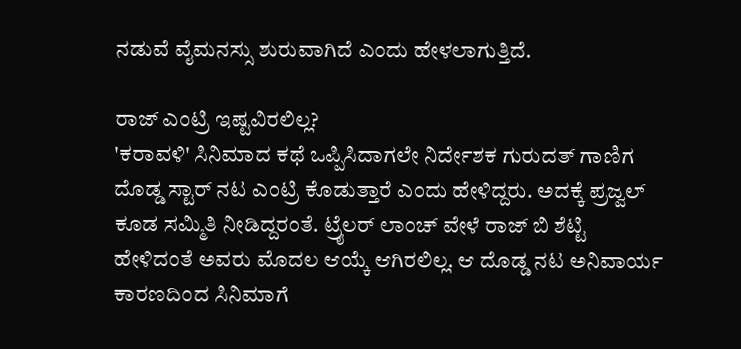ನಡುವೆ ವೈಮನಸ್ಸು ಶುರುವಾಗಿದೆ ಎಂದು ಹೇಳಲಾಗುತ್ತಿದೆ.

ರಾಜ್ ಎಂಟ್ರಿ ಇಷ್ಟವಿರಲಿಲ್ಲ?
'ಕರಾವಳಿ' ಸಿನಿಮಾದ ಕಥೆ ಒಪ್ಪಿಸಿದಾಗಲೇ ನಿರ್ದೇಶಕ ಗುರುದತ್ ಗಾಣಿಗ ದೊಡ್ಡ ಸ್ಟಾರ್ ನಟ ಎಂಟ್ರಿ ಕೊಡುತ್ತಾರೆ ಎಂದು ಹೇಳಿದ್ದರು. ಅದಕ್ಕೆ ಪ್ರಜ್ವಲ್ ಕೂಡ ಸಮ್ಮಿತಿ ನೀಡಿದ್ದರಂತೆ. ಟ್ರೈಲರ್ ಲಾಂಚ್ ವೇಳೆ ರಾಜ್ ಬಿ ಶೆಟ್ಟಿ ಹೇಳಿದಂತೆ ಅವರು ಮೊದಲ ಆಯ್ಕೆ ಆಗಿರಲಿಲ್ಲ. ಆ ದೊಡ್ಡ ನಟ ಅನಿವಾರ್ಯ ಕಾರಣದಿಂದ ಸಿನಿಮಾಗೆ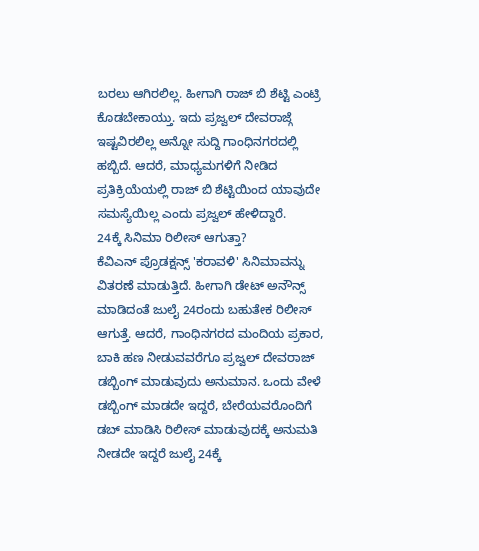ಬರಲು ಆಗಿರಲಿಲ್ಲ. ಹೀಗಾಗಿ ರಾಜ್ ಬಿ ಶೆಟ್ಟಿ ಎಂಟ್ರಿ ಕೊಡಬೇಕಾಯ್ತು. ಇದು ಪ್ರಜ್ವಲ್ ದೇವರಾಜ್ಗೆ ಇಷ್ಟವಿರಲಿಲ್ಲ ಅನ್ನೋ ಸುದ್ದಿ ಗಾಂಧಿನಗರದಲ್ಲಿ ಹಬ್ಬಿದೆ. ಆದರೆ, ಮಾಧ್ಯಮಗಳಿಗೆ ನೀಡಿದ ಪ್ರತಿಕ್ರಿಯೆಯಲ್ಲಿ ರಾಜ್ ಬಿ ಶೆಟ್ಟಿಯಿಂದ ಯಾವುದೇ ಸಮಸ್ಯೆಯಿಲ್ಲ ಎಂದು ಪ್ರಜ್ವಲ್ ಹೇಳಿದ್ದಾರೆ.
24ಕ್ಕೆ ಸಿನಿಮಾ ರಿಲೀಸ್ ಆಗುತ್ತಾ?
ಕೆವಿಎನ್ ಪ್ರೊಡಕ್ಷನ್ಸ್ 'ಕರಾವಳಿ' ಸಿನಿಮಾವನ್ನು ವಿತರಣೆ ಮಾಡುತ್ತಿದೆ. ಹೀಗಾಗಿ ಡೇಟ್ ಅನೌನ್ಸ್ ಮಾಡಿದಂತೆ ಜುಲೈ 24ರಂದು ಬಹುತೇಕ ರಿಲೀಸ್ ಆಗುತ್ತೆ. ಆದರೆ, ಗಾಂಧಿನಗರದ ಮಂದಿಯ ಪ್ರಕಾರ, ಬಾಕಿ ಹಣ ನೀಡುವವರೆಗೂ ಪ್ರಜ್ವಲ್ ದೇವರಾಜ್ ಡಬ್ಬಿಂಗ್ ಮಾಡುವುದು ಅನುಮಾನ. ಒಂದು ವೇಳೆ ಡಬ್ಬಿಂಗ್ ಮಾಡದೇ ಇದ್ದರೆ, ಬೇರೆಯವರೊಂದಿಗೆ ಡಬ್ ಮಾಡಿಸಿ ರಿಲೀಸ್ ಮಾಡುವುದಕ್ಕೆ ಅನುಮತಿ ನೀಡದೇ ಇದ್ದರೆ ಜುಲೈ 24ಕ್ಕೆ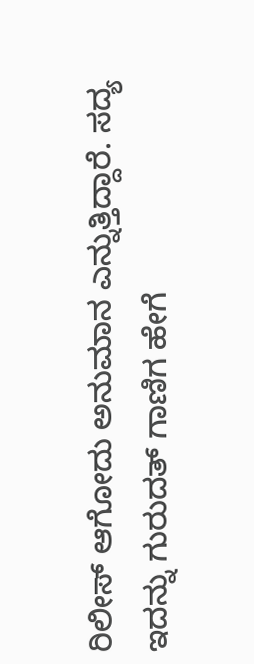ರಿಲೀಸ್ ಆಗೋದು ಅನುಮಾನ ಎನ್ನುತ್ತಿದ್ದಾರೆ. ಸದ್ಯ ಇದನ್ನು ಗುರುದತ್ ಗಾಣಿಗ ಹೇಗೆ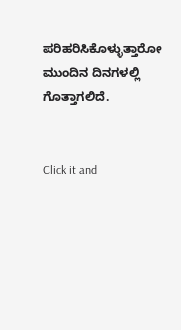ಪರಿಹರಿಸಿಕೊಳ್ಳುತ್ತಾರೋ ಮುಂದಿನ ದಿನಗಳಲ್ಲಿ ಗೊತ್ತಾಗಲಿದೆ.


Click it and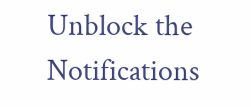Unblock the Notifications